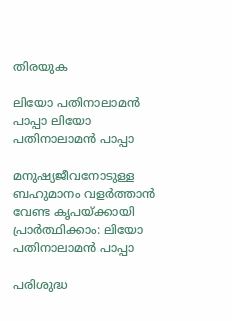തിരയുക

ലിയോ പതിനാലാമൻ പാപ്പാ ലിയോ പതിനാലാമൻ പാപ്പാ

മനുഷ്യജീവനോടുള്ള ബഹുമാനം വളർത്താൻ വേണ്ട കൃപയ്ക്കായി പ്രാർത്ഥിക്കാം: ലിയോ പതിനാലാമൻ പാപ്പാ

പരിശുദ്ധ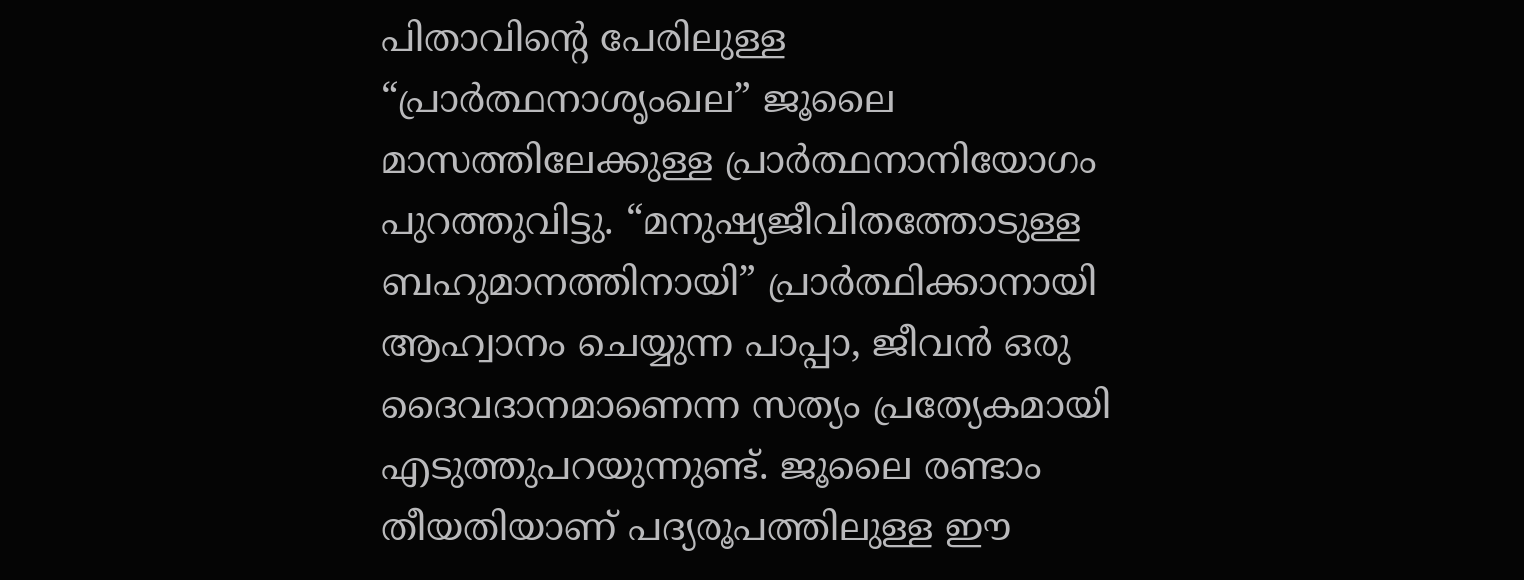പിതാവിന്റെ പേരിലുള്ള “പ്രാർത്ഥനാശൃംഖല” ജൂലൈ മാസത്തിലേക്കുള്ള പ്രാർത്ഥനാനിയോഗം പുറത്തുവിട്ടു. “മനുഷ്യജീവിതത്തോടുള്ള ബഹുമാനത്തിനായി” പ്രാർത്ഥിക്കാനായി ആഹ്വാനം ചെയ്യുന്ന പാപ്പാ, ജീവൻ ഒരു ദൈവദാനമാണെന്ന സത്യം പ്രത്യേകമായി എടുത്തുപറയുന്നുണ്ട്. ജൂലൈ രണ്ടാം തീയതിയാണ് പദ്യരൂപത്തിലുള്ള ഈ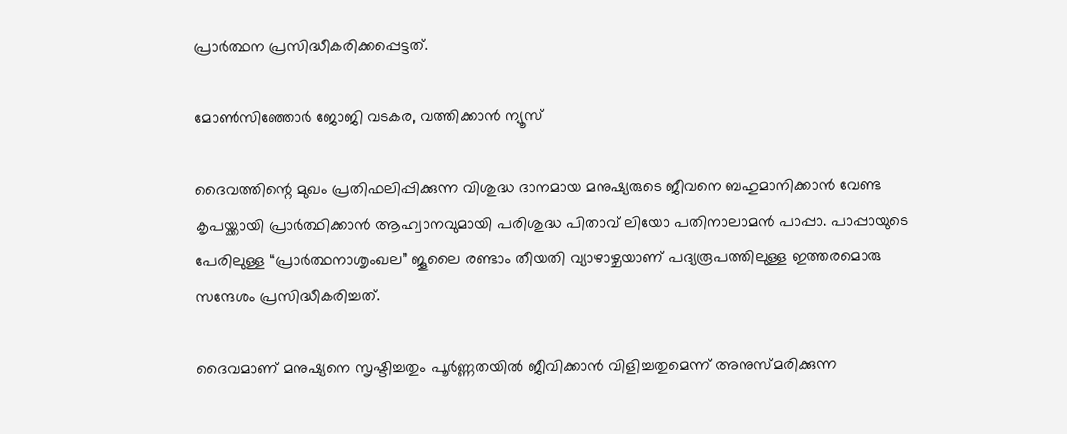പ്രാർത്ഥന പ്രസിദ്ധീകരിക്കപ്പെട്ടത്.

മോൺസിഞ്ഞോർ ജോജി വടകര, വത്തിക്കാന്‍ ന്യൂസ്

ദൈവത്തിന്റെ മുഖം പ്രതിഫലിപ്പിക്കുന്ന വിശുദ്ധ ദാനമായ മനുഷ്യരുടെ ജീവനെ ബഹുമാനിക്കാൻ വേണ്ട കൃപയ്ക്കായി പ്രാർത്ഥിക്കാൻ ആഹ്വാനവുമായി പരിശുദ്ധ പിതാവ് ലിയോ പതിനാലാമൻ പാപ്പാ. പാപ്പായുടെ പേരിലുള്ള “പ്രാർത്ഥനാശൃംഖല” ജൂലൈ രണ്ടാം തീയതി വ്യാഴാഴ്ചയാണ് പദ്യരൂപത്തിലുള്ള ഇത്തരമൊരു സന്ദേശം പ്രസിദ്ധീകരിച്ചത്.

ദൈവമാണ് മനുഷ്യനെ സൃഷ്ടിച്ചതും പൂർണ്ണതയിൽ ജീവിക്കാൻ വിളിച്ചതുമെന്ന് അനുസ്മരിക്കുന്ന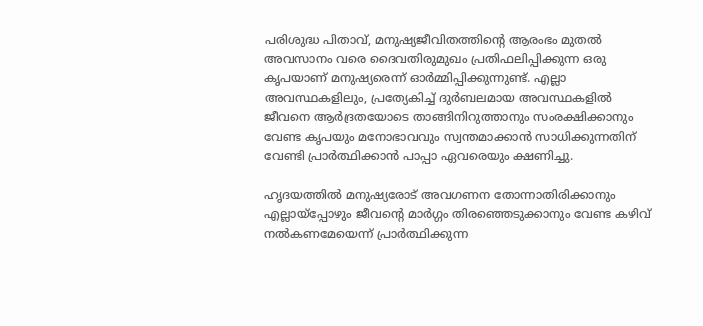പരിശുദ്ധ പിതാവ്, മനുഷ്യജീവിതത്തിന്റെ ആരംഭം മുതൽ അവസാനം വരെ ദൈവതിരുമുഖം പ്രതിഫലിപ്പിക്കുന്ന ഒരു കൃപയാണ് മനുഷ്യരെന്ന് ഓർമ്മിപ്പിക്കുന്നുണ്ട്. എല്ലാ അവസ്ഥകളിലും, പ്രത്യേകിച്ച് ദുർബലമായ അവസ്ഥകളിൽ ജീവനെ ആർദ്രതയോടെ താങ്ങിനിറുത്താനും സംരക്ഷിക്കാനും വേണ്ട കൃപയും മനോഭാവവും സ്വന്തമാക്കാൻ സാധിക്കുന്നതിന് വേണ്ടി പ്രാർത്ഥിക്കാൻ പാപ്പാ ഏവരെയും ക്ഷണിച്ചു.

ഹൃദയത്തിൽ മനുഷ്യരോട് അവഗണന തോന്നാതിരിക്കാനും എല്ലായ്‌പ്പോഴും ജീവന്റെ മാർഗ്ഗം തിരഞ്ഞെടുക്കാനും വേണ്ട കഴിവ് നൽകണമേയെന്ന് പ്രാർത്ഥിക്കുന്ന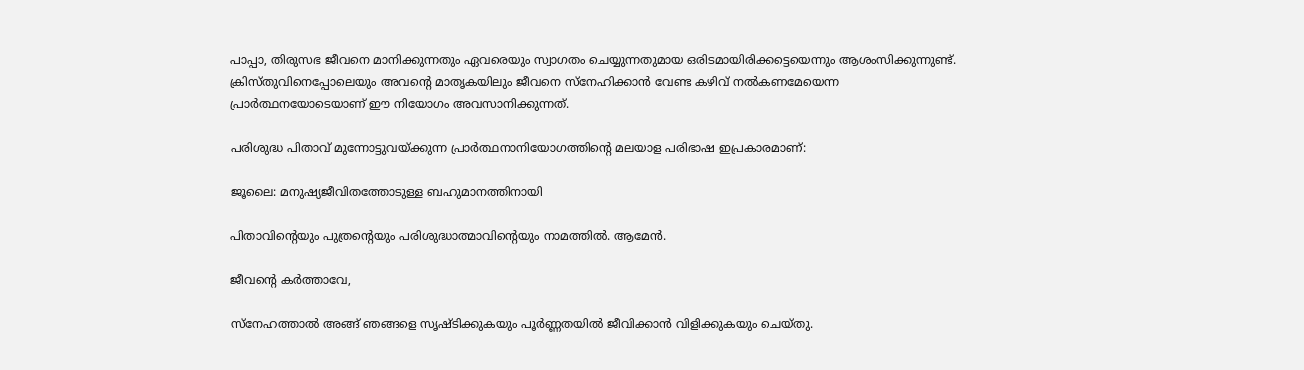പാപ്പാ, തിരുസഭ ജീവനെ മാനിക്കുന്നതും ഏവരെയും സ്വാഗതം ചെയ്യുന്നതുമായ ഒരിടമായിരിക്കട്ടെയെന്നും ആശംസിക്കുന്നുണ്ട്. ക്രിസ്തുവിനെപ്പോലെയും അവന്റെ മാതൃകയിലും ജീവനെ സ്നേഹിക്കാൻ വേണ്ട കഴിവ് നൽകണമേയെന്ന പ്രാർത്ഥനയോടെയാണ് ഈ നിയോഗം അവസാനിക്കുന്നത്.

പരിശുദ്ധ പിതാവ് മുന്നോട്ടുവയ്ക്കുന്ന പ്രാർത്ഥനാനിയോഗത്തിന്റെ മലയാള പരിഭാഷ ഇപ്രകാരമാണ്:

ജൂലൈ: മനുഷ്യജീവിതത്തോടുള്ള ബഹുമാനത്തിനായി

പിതാവിന്റെയും പുത്രന്റെയും പരിശുദ്ധാത്മാവിന്റെയും നാമത്തിൽ. ആമേൻ.

ജീവന്റെ കർത്താവേ,

സ്നേഹത്താൽ അങ്ങ് ഞങ്ങളെ സൃഷ്ടിക്കുകയും പൂർണ്ണതയിൽ ജീവിക്കാൻ വിളിക്കുകയും ചെയ്തു.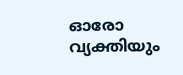ഓരോ വ്യക്തിയും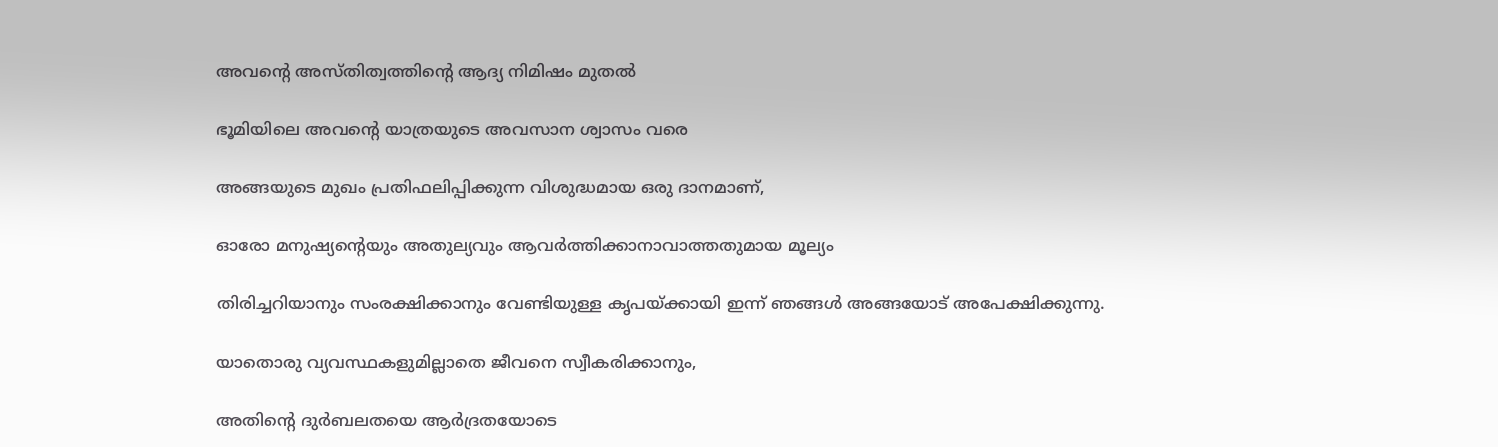അവന്റെ അസ്തിത്വത്തിന്റെ ആദ്യ നിമിഷം മുതൽ

ഭൂമിയിലെ അവന്റെ യാത്രയുടെ അവസാന ശ്വാസം വരെ

അങ്ങയുടെ മുഖം പ്രതിഫലിപ്പിക്കുന്ന വിശുദ്ധമായ ഒരു ദാനമാണ്,

ഓരോ മനുഷ്യന്റെയും അതുല്യവും ആവർത്തിക്കാനാവാത്തതുമായ മൂല്യം

തിരിച്ചറിയാനും സംരക്ഷിക്കാനും വേണ്ടിയുള്ള കൃപയ്ക്കായി ഇന്ന് ഞങ്ങൾ അങ്ങയോട് അപേക്ഷിക്കുന്നു.

യാതൊരു വ്യവസ്ഥകളുമില്ലാതെ ജീവനെ സ്വീകരിക്കാനും,

അതിന്റെ ദുർബലതയെ ആർദ്രതയോടെ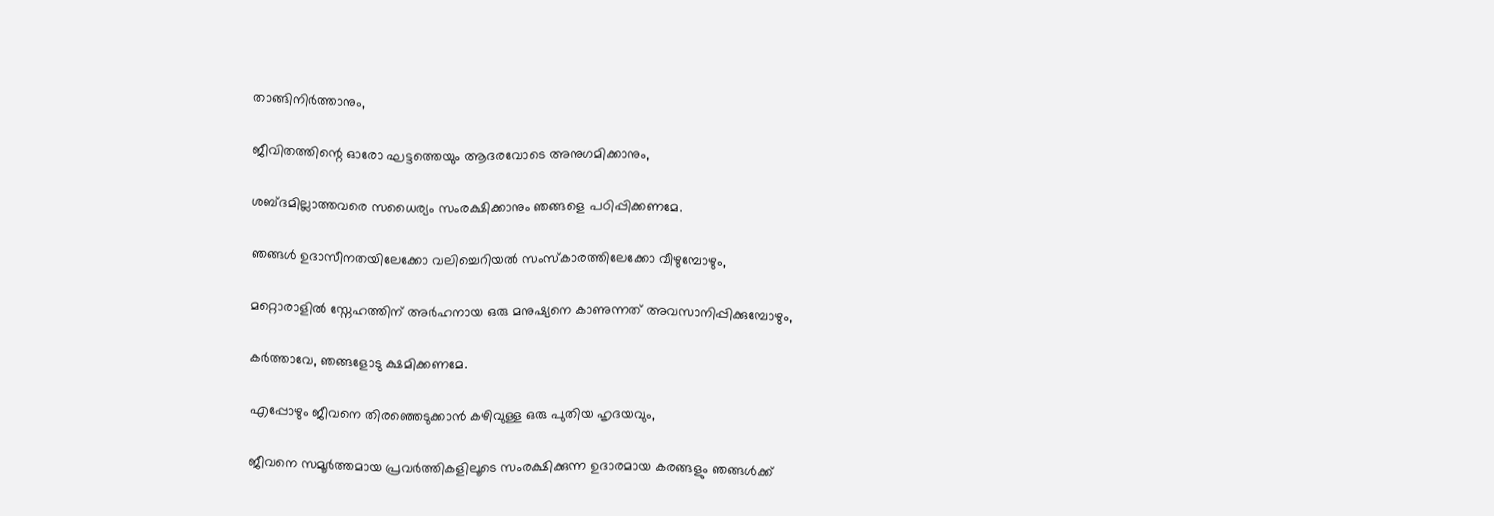താങ്ങിനിർത്താനും,

ജീവിതത്തിന്റെ ഓരോ ഘട്ടത്തെയും ആദരവോടെ അനുഗമിക്കാനും,

ശബ്ദമില്ലാത്തവരെ സധൈര്യം സംരക്ഷിക്കാനും ഞങ്ങളെ പഠിപ്പിക്കണമേ.

ഞങ്ങൾ ഉദാസീനതയിലേക്കോ വലിച്ചെറിയൽ സംസ്കാരത്തിലേക്കോ വീഴുമ്പോഴും,

മറ്റൊരാളിൽ സ്നേഹത്തിന് അർഹനായ ഒരു മനുഷ്യനെ കാണുന്നത് അവസാനിപ്പിക്കുമ്പോഴും,

കർത്താവേ, ഞങ്ങളോടു ക്ഷമിക്കണമേ.

എപ്പോഴും ജീവനെ തിരഞ്ഞെടുക്കാൻ കഴിവുള്ള ഒരു പുതിയ ഹൃദയവും,

ജീവനെ സമൂർത്തമായ പ്രവർത്തികളിലൂടെ സംരക്ഷിക്കുന്ന ഉദാരമായ കരങ്ങളും ഞങ്ങൾക്ക്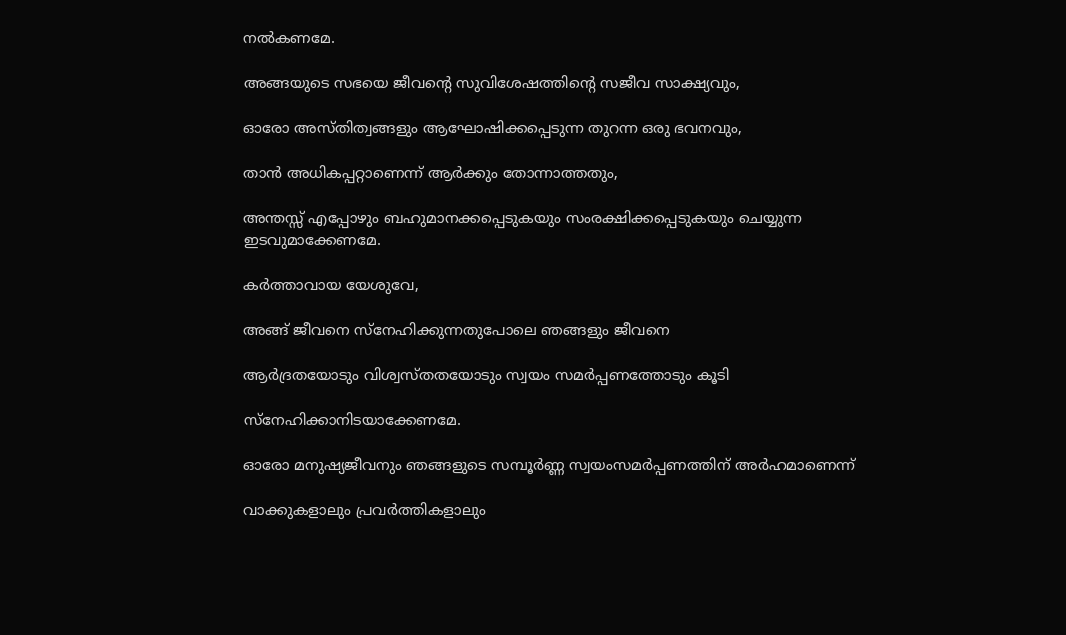നൽകണമേ.

അങ്ങയുടെ സഭയെ ജീവന്റെ സുവിശേഷത്തിന്റെ സജീവ സാക്ഷ്യവും,

ഓരോ അസ്തിത്വങ്ങളും ആഘോഷിക്കപ്പെടുന്ന തുറന്ന ഒരു ഭവനവും,

താൻ അധികപ്പറ്റാണെന്ന് ആർക്കും തോന്നാത്തതും,

അന്തസ്സ് എപ്പോഴും ബഹുമാനക്കപ്പെടുകയും സംരക്ഷിക്കപ്പെടുകയും ചെയ്യുന്ന ഇടവുമാക്കേണമേ.

കർത്താവായ യേശുവേ,

അങ്ങ് ജീവനെ സ്നേഹിക്കുന്നതുപോലെ ഞങ്ങളും ജീവനെ

ആർദ്രതയോടും വിശ്വസ്തതയോടും സ്വയം സമർപ്പണത്തോടും കൂടി

സ്നേഹിക്കാനിടയാക്കേണമേ.

ഓരോ മനുഷ്യജീവനും ഞങ്ങളുടെ സമ്പൂർണ്ണ സ്വയംസമർപ്പണത്തിന് അർഹമാണെന്ന്

വാക്കുകളാലും പ്രവർത്തികളാലും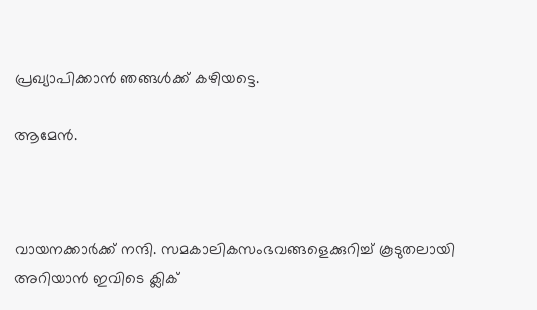പ്രഖ്യാപിക്കാൻ ഞങ്ങൾക്ക് കഴിയട്ടെ.

ആമേൻ.



വായനക്കാർക്ക് നന്ദി. സമകാലികസംഭവങ്ങളെക്കുറിച്ച് കൂടുതലായി അറിയാൻ ഇവിടെ ക്ലിക്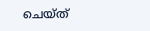ചെയ്‌ത്‌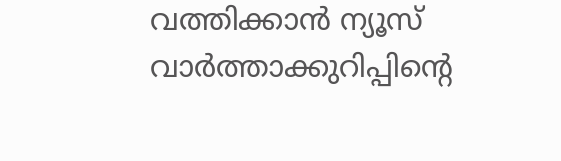വത്തിക്കാൻ ന്യൂസ് വാർത്താക്കുറിപ്പിന്റെ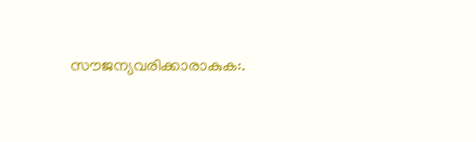സൗജന്യവരിക്കാരാകുക:.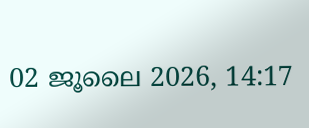02 ജൂലൈ 2026, 14:17